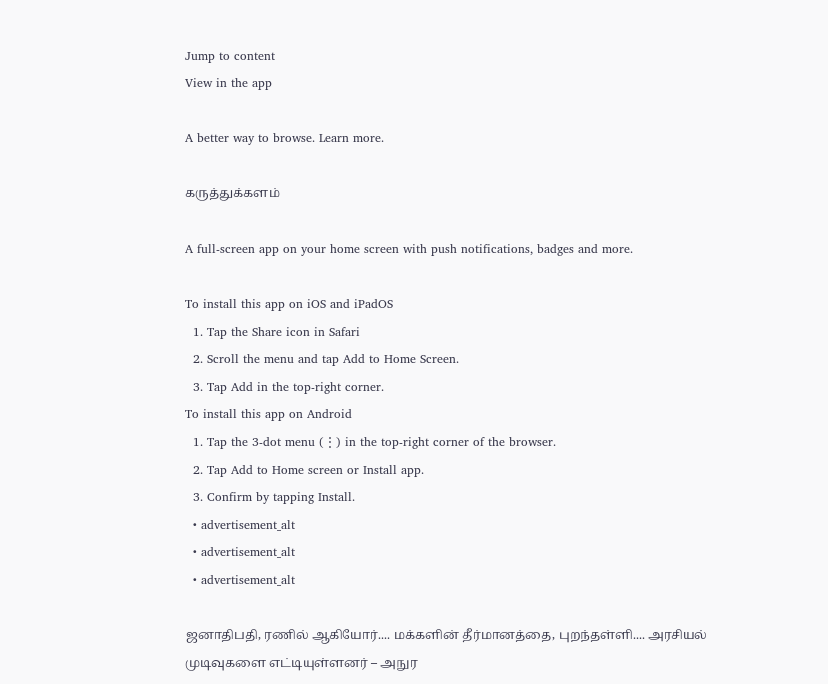Jump to content
View in the app

A better way to browse. Learn more.

கருத்துக்களம்

A full-screen app on your home screen with push notifications, badges and more.

To install this app on iOS and iPadOS
  1. Tap the Share icon in Safari
  2. Scroll the menu and tap Add to Home Screen.
  3. Tap Add in the top-right corner.
To install this app on Android
  1. Tap the 3-dot menu (⋮) in the top-right corner of the browser.
  2. Tap Add to Home screen or Install app.
  3. Confirm by tapping Install.
  • advertisement_alt
  • advertisement_alt
  • advertisement_alt

ஜனாதிபதி, ரணில் ஆகியோர்.... மக்களின் தீர்மானத்தை, புறந்தள்ளி.... அரசியல் முடிவுகளை எட்டியுள்ளனர் – அநுர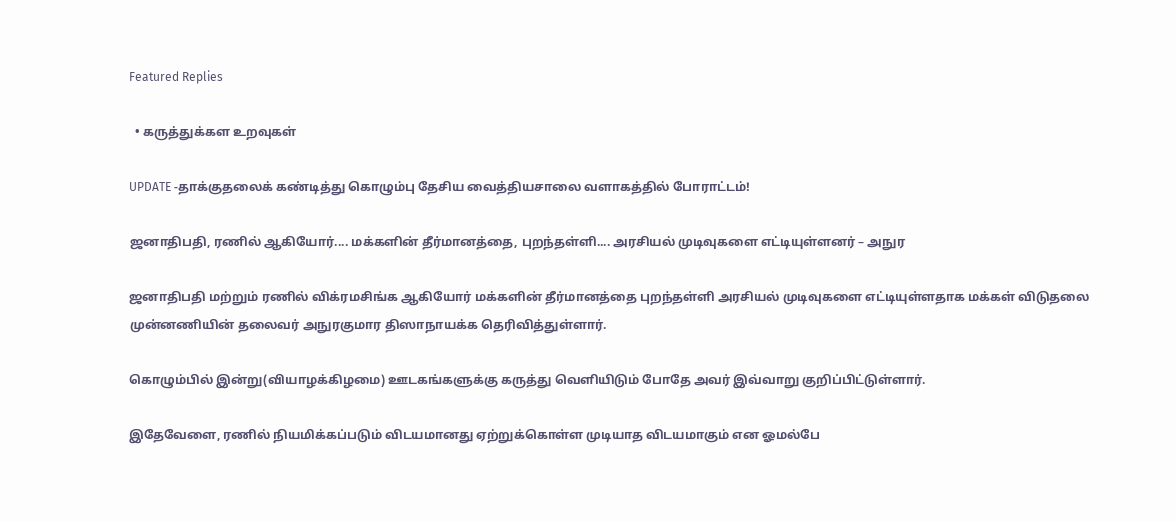Featured Replies

  • கருத்துக்கள உறவுகள்

UPDATE -தாக்குதலைக் கண்டித்து கொழும்பு தேசிய வைத்தியசாலை வளாகத்தில் போராட்டம்!

ஜனாதிபதி, ரணில் ஆகியோர்.... மக்களின் தீர்மானத்தை, புறந்தள்ளி.... அரசியல் முடிவுகளை எட்டியுள்ளனர் – அநுர

ஜனாதிபதி மற்றும் ரணில் விக்ரமசிங்க ஆகியோர் மக்களின் தீர்மானத்தை புறந்தள்ளி அரசியல் முடிவுகளை எட்டியுள்ளதாக மக்கள் விடுதலை முன்னணியின் தலைவர் அநுரகுமார திஸாநாயக்க தெரிவித்துள்ளார்.

கொழும்பில் இன்று(வியாழக்கிழமை) ஊடகங்களுக்கு கருத்து வெளியிடும் போதே அவர் இவ்வாறு குறிப்பிட்டுள்ளார்.

இதேவேளை, ரணில் நியமிக்கப்படும் விடயமானது ஏற்றுக்கொள்ள முடியாத விடயமாகும் என ஓமல்பே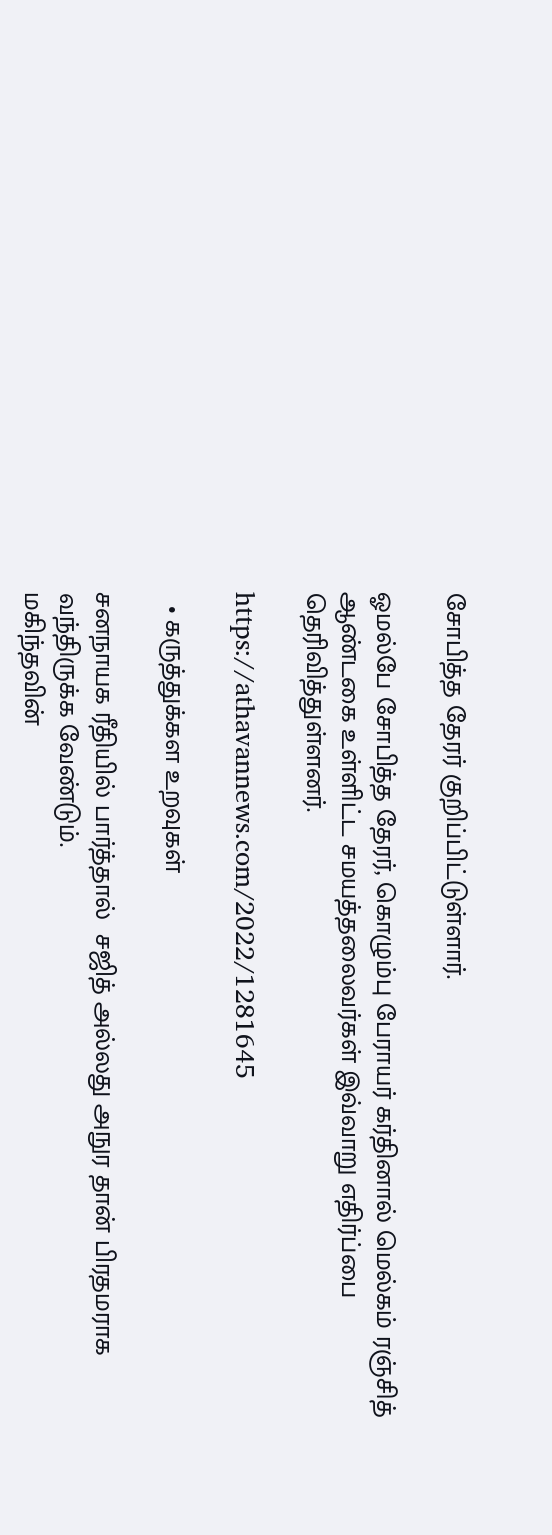சோபித்த தேரர் குறிப்பிட்டுள்ளார்.

ஓமல்பே சோபித்த தேரர், கொழும்பு பேராயர் கர்தினால் மெல்கம் ரஞ்சித் ஆண்டகை உள்ளிட்ட சமயத்தலைவர்கள் இவ்வாறு எதிர்ப்பை தெரிவித்துள்ளனர்.

https://athavannews.com/2022/1281645

  • கருத்துக்கள உறவுகள்

சனநாயக ரீதியில் பார்த்தால்  சஜித் அல்லது அநுர தான் பிரதமராக வந்திருக்க வேண்டும்.
மகிந்தவின்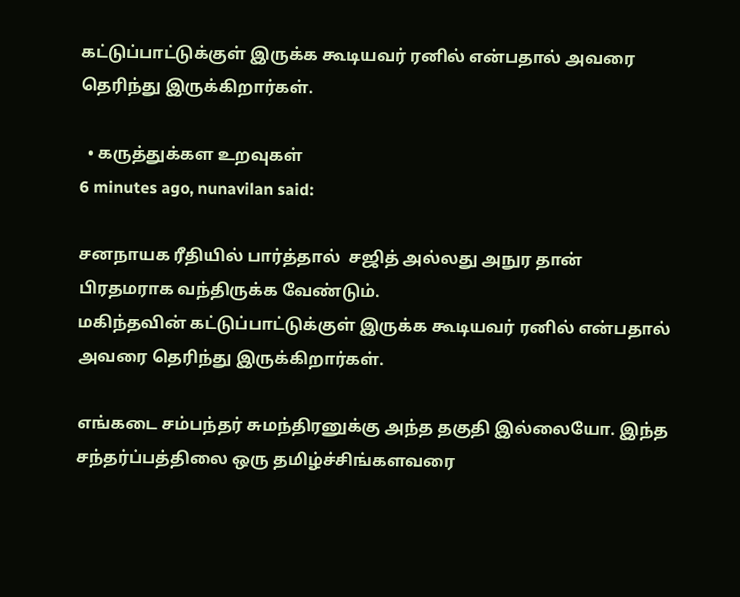கட்டுப்பாட்டுக்குள் இருக்க கூடியவர் ரனில் என்பதால் அவரை தெரிந்து இருக்கிறார்கள்.

  • கருத்துக்கள உறவுகள்
6 minutes ago, nunavilan said:

சனநாயக ரீதியில் பார்த்தால்  சஜித் அல்லது அநுர தான் பிரதமராக வந்திருக்க வேண்டும்.
மகிந்தவின் கட்டுப்பாட்டுக்குள் இருக்க கூடியவர் ரனில் என்பதால் அவரை தெரிந்து இருக்கிறார்கள்.

எங்கடை சம்பந்தர் சுமந்திரனுக்கு அந்த தகுதி இல்லையோ. இந்த சந்தர்ப்பத்திலை ஒரு தமிழ்ச்சிங்களவரை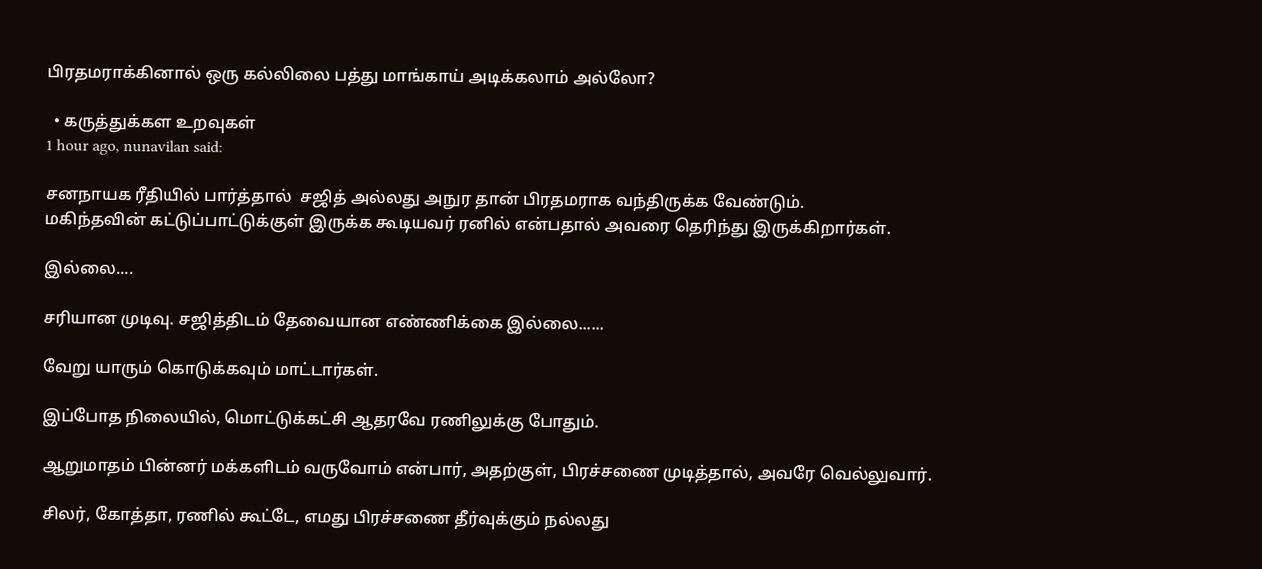பிரதமராக்கினால் ஒரு கல்லிலை பத்து மாங்காய் அடிக்கலாம் அல்லோ?

  • கருத்துக்கள உறவுகள்
1 hour ago, nunavilan said:

சனநாயக ரீதியில் பார்த்தால்  சஜித் அல்லது அநுர தான் பிரதமராக வந்திருக்க வேண்டும்.
மகிந்தவின் கட்டுப்பாட்டுக்குள் இருக்க கூடியவர் ரனில் என்பதால் அவரை தெரிந்து இருக்கிறார்கள்.

இல்லை....

சரியான முடிவு. சஜித்திடம் தேவையான எண்ணிக்கை இல்லை......

வேறு யாரும் கொடுக்கவும் மாட்டார்கள்.

இப்போத நிலையில், மொட்டுக்கட்சி ஆதரவே ரணிலுக்கு போதும்.

ஆறுமாதம் பின்னர் மக்களிடம் வருவோம் என்பார், அதற்குள், பிரச்சணை முடித்தால், அவரே வெல்லுவார்.

சிலர், கோத்தா, ரணில் கூட்டே, எமது பிரச்சணை தீர்வுக்கும் நல்லது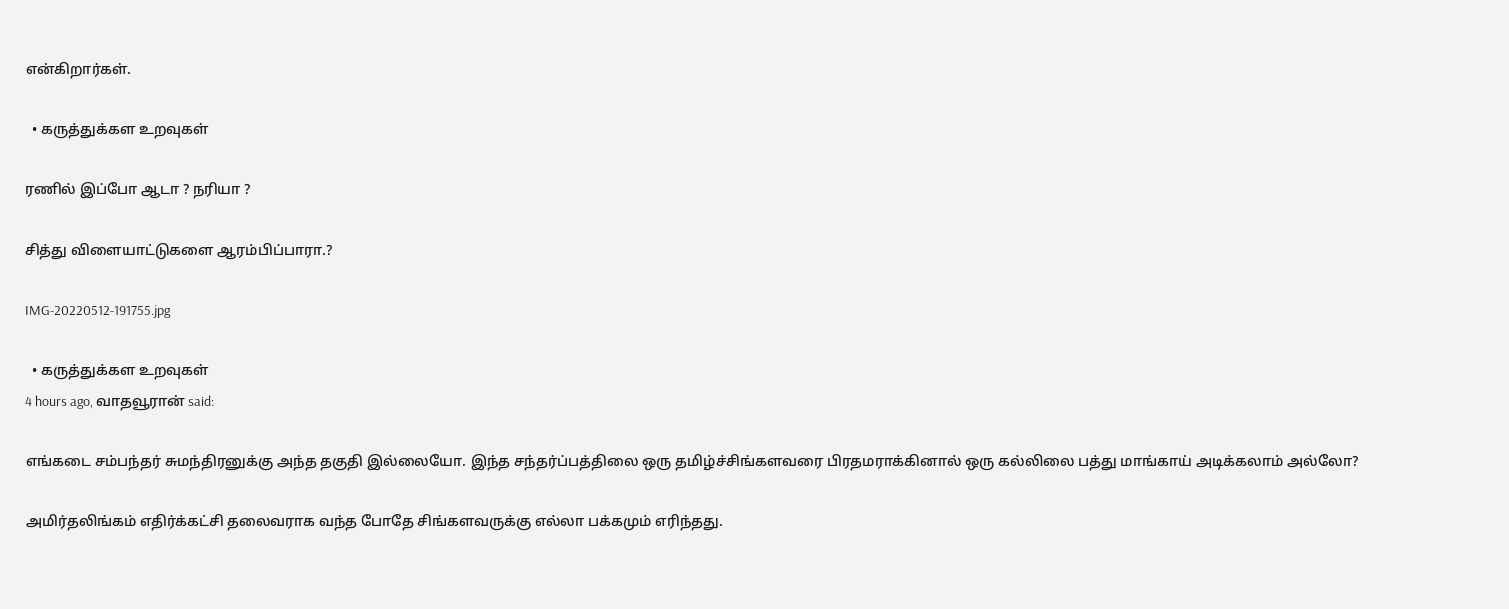என்கிறார்கள்.

  • கருத்துக்கள உறவுகள்

ரணில் இப்போ ஆடா ? நரியா ?

சித்து விளையாட்டுகளை ஆரம்பிப்பாரா.?

IMG-20220512-191755.jpg

  • கருத்துக்கள உறவுகள்
4 hours ago, வாதவூரான் said:

எங்கடை சம்பந்தர் சுமந்திரனுக்கு அந்த தகுதி இல்லையோ. இந்த சந்தர்ப்பத்திலை ஒரு தமிழ்ச்சிங்களவரை பிரதமராக்கினால் ஒரு கல்லிலை பத்து மாங்காய் அடிக்கலாம் அல்லோ?

அமிர்தலிங்கம் எதிர்க்கட்சி தலைவராக வந்த போதே சிங்களவருக்கு எல்லா பக்கமும் எரிந்தது.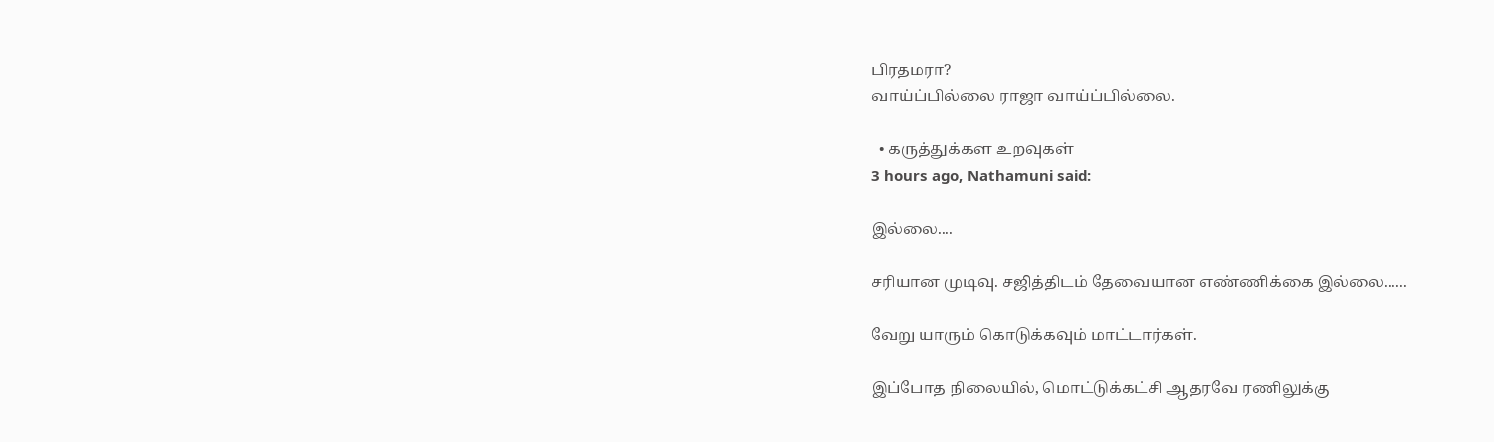பிரதமரா?
வாய்ப்பில்லை ராஜா வாய்ப்பில்லை.

  • கருத்துக்கள உறவுகள்
3 hours ago, Nathamuni said:

இல்லை....

சரியான முடிவு. சஜித்திடம் தேவையான எண்ணிக்கை இல்லை......

வேறு யாரும் கொடுக்கவும் மாட்டார்கள்.

இப்போத நிலையில், மொட்டுக்கட்சி ஆதரவே ரணிலுக்கு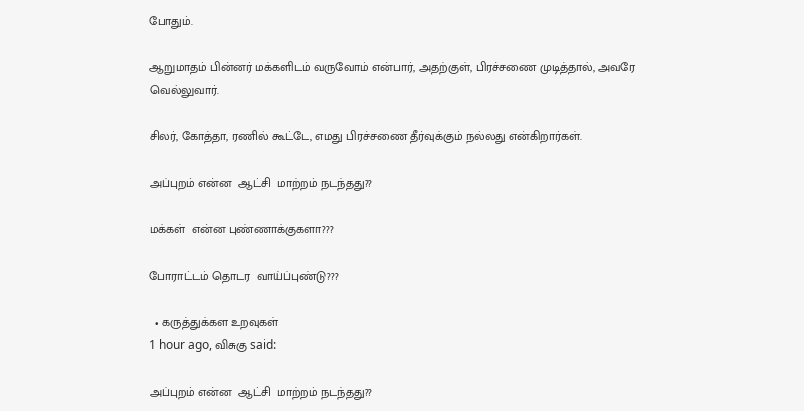போதும்.

ஆறுமாதம் பின்னர் மக்களிடம் வருவோம் என்பார், அதற்குள், பிரச்சணை முடித்தால், அவரே வெல்லுவார்.

சிலர், கோத்தா, ரணில் கூட்டே, எமது பிரச்சணை தீர்வுக்கும் நல்லது என்கிறார்கள்.

அப்புறம் என்ன  ஆட்சி  மாற்றம் நடந்தது??

மக்கள்  என்ன புண்ணாக்குகளா???

போராட்டம் தொடர  வாய்ப்புண்டு???

  • கருத்துக்கள உறவுகள்
1 hour ago, விசுகு said:

அப்புறம் என்ன  ஆட்சி  மாற்றம் நடந்தது??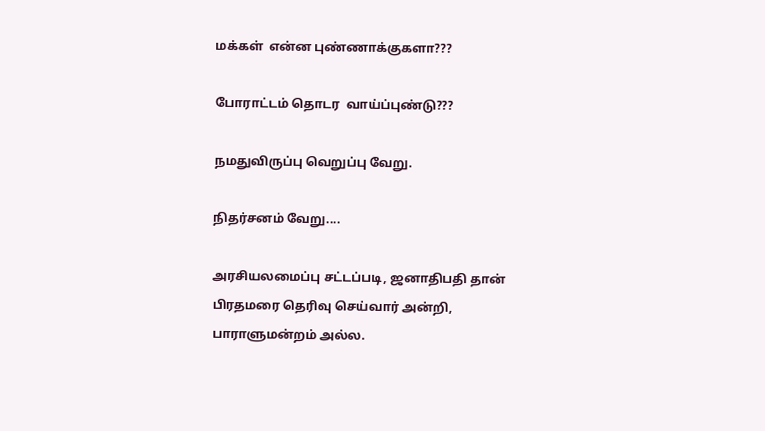மக்கள்  என்ன புண்ணாக்குகளா???

போராட்டம் தொடர  வாய்ப்புண்டு???

நமதுவிருப்பு வெறுப்பு வேறு.

நிதர்சனம் வேறு....

அரசியலமைப்பு சட்டப்படி, ஜனாதிபதி தான் பிரதமரை தெரிவு செய்வார் அன்றி, பாராளுமன்றம் அல்ல.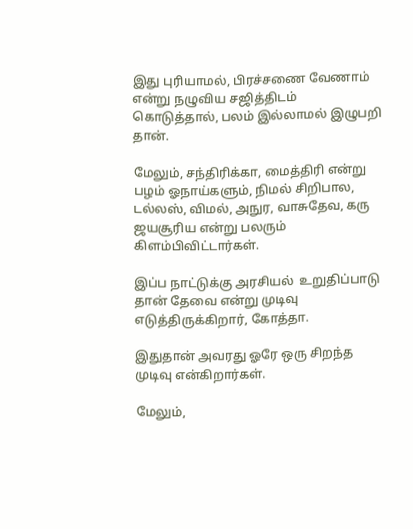இது புரியாமல், பிரச்சணை வேணாம் என்று நழுவிய சஜித்திடம் கொடுத்தால், பலம் இல்லாமல் இழுபறி தான்.

மேலும், சந்திரிக்கா, மைத்திரி என்று பழம் ஓநாய்களும், நிமல் சிறிபால, டல்லஸ், விமல், அநுர, வாசுதேவ, கரு ஜயசூரிய என்று பலரும் கிளம்பிவிட்டார்கள்.

இப்ப நாட்டுக்கு அரசியல்  உறுதிப்பாடு தான் தேவை என்று முடிவு எடுத்திருக்கிறார், கோத்தா.

இதுதான் அவரது ஓரே ஒரு சிறந்த முடிவு என்கிறார்கள்.

மேலும்,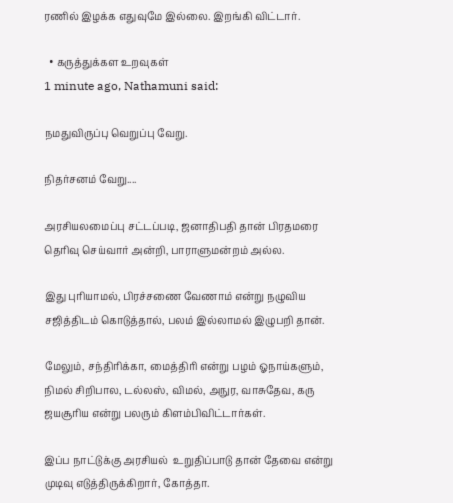ரணில் இழக்க எதுவுமே இல்லை. இறங்கி விட்டார்.

  • கருத்துக்கள உறவுகள்
1 minute ago, Nathamuni said:

நமதுவிருப்பு வெறுப்பு வேறு.

நிதர்சனம் வேறு....

அரசியலமைப்பு சட்டப்படி, ஜனாதிபதி தான் பிரதமரை தெரிவு செய்வார் அன்றி, பாராளுமன்றம் அல்ல.

இது புரியாமல், பிரச்சணை வேணாம் என்று நழுவிய சஜித்திடம் கொடுத்தால், பலம் இல்லாமல் இழுபறி தான்.

மேலும், சந்திரிக்கா, மைத்திரி என்று பழம் ஓநாய்களும், நிமல் சிறிபால, டல்லஸ், விமல், அநுர, வாசுதேவ, கரு ஜயசூரிய என்று பலரும் கிளம்பிவிட்டார்கள்.

இப்ப நாட்டுக்கு அரசியல்  உறுதிப்பாடு தான் தேவை என்று முடிவு எடுத்திருக்கிறார், கோத்தா.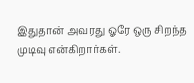இதுதான் அவரது ஓரே ஒரு சிறந்த முடிவு என்கிறார்கள்.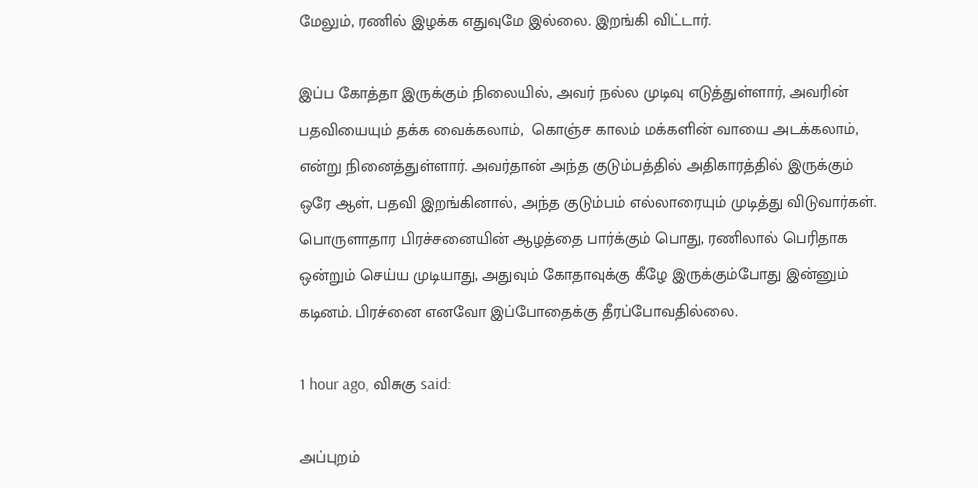மேலும், ரணில் இழக்க எதுவுமே இல்லை. இறங்கி விட்டார்.

இப்ப கோத்தா இருக்கும் நிலையில், அவர் நல்ல முடிவு எடுத்துள்ளார், அவரின் பதவியையும் தக்க வைக்கலாம்,  கொஞ்ச காலம் மக்களின் வாயை அடக்கலாம், என்று நினைத்துள்ளார். அவர்தான் அந்த குடும்பத்தில் அதிகாரத்தில் இருக்கும் ஒரே ஆள், பதவி இறங்கினால், அந்த குடும்பம் எல்லாரையும் முடித்து விடுவார்கள். பொருளாதார பிரச்சனையின் ஆழத்தை பார்க்கும் பொது, ரணிலால் பெரிதாக ஒன்றும் செய்ய முடியாது, அதுவும் கோதாவுக்கு கீழே இருக்கும்போது இன்னும் கடினம். பிரச்னை எனவோ இப்போதைக்கு தீரப்போவதில்லை.

1 hour ago, விசுகு said:

அப்புறம்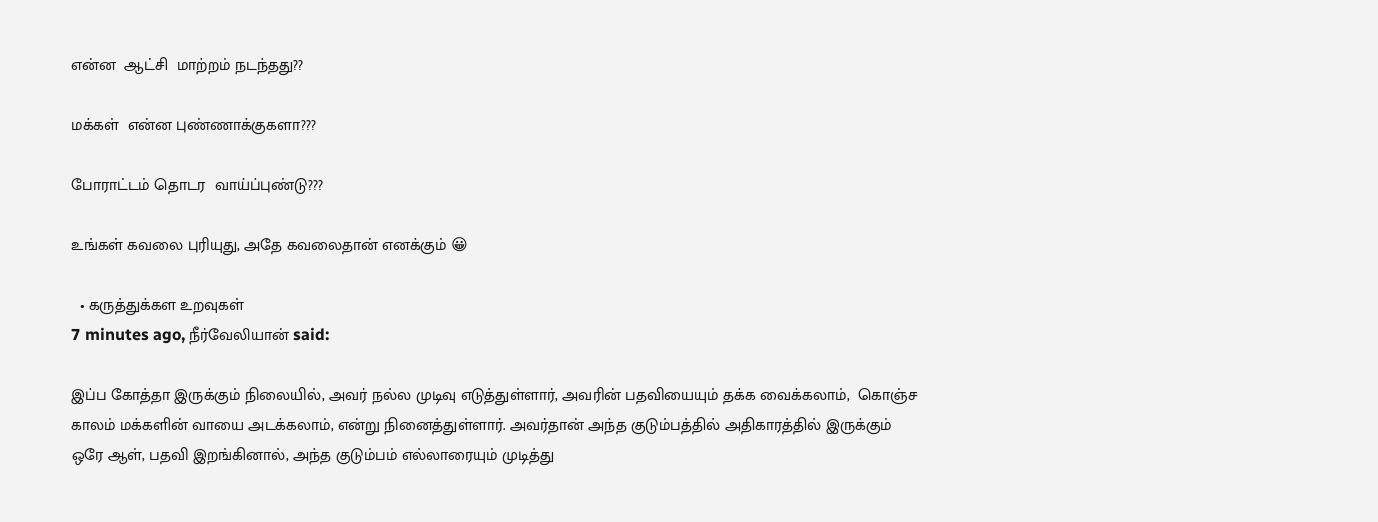என்ன  ஆட்சி  மாற்றம் நடந்தது??

மக்கள்  என்ன புண்ணாக்குகளா???

போராட்டம் தொடர  வாய்ப்புண்டு???

உங்கள் கவலை புரியுது, அதே கவலைதான் எனக்கும் 😀

  • கருத்துக்கள உறவுகள்
7 minutes ago, நீர்வேலியான் said:

இப்ப கோத்தா இருக்கும் நிலையில், அவர் நல்ல முடிவு எடுத்துள்ளார், அவரின் பதவியையும் தக்க வைக்கலாம்,  கொஞ்ச காலம் மக்களின் வாயை அடக்கலாம், என்று நினைத்துள்ளார். அவர்தான் அந்த குடும்பத்தில் அதிகாரத்தில் இருக்கும் ஒரே ஆள், பதவி இறங்கினால், அந்த குடும்பம் எல்லாரையும் முடித்து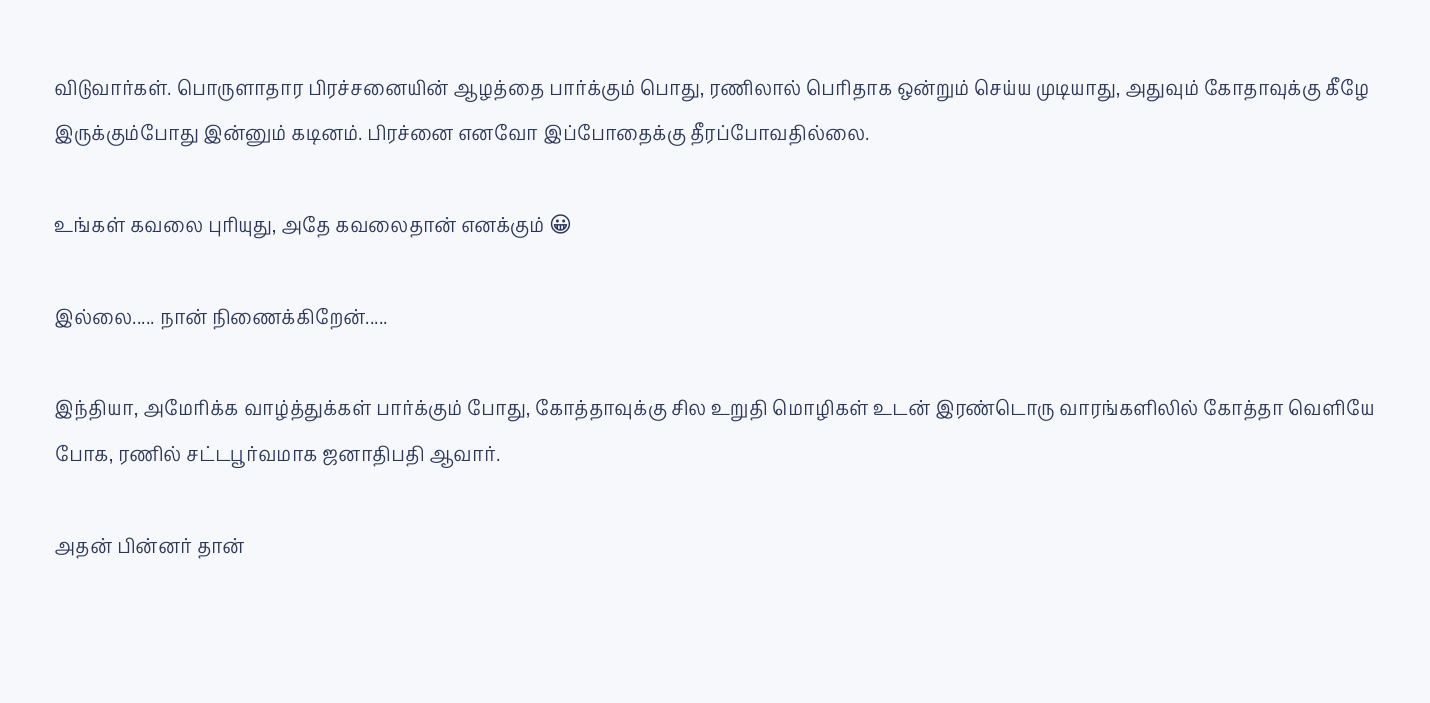விடுவார்கள். பொருளாதார பிரச்சனையின் ஆழத்தை பார்க்கும் பொது, ரணிலால் பெரிதாக ஒன்றும் செய்ய முடியாது, அதுவும் கோதாவுக்கு கீழே இருக்கும்போது இன்னும் கடினம். பிரச்னை எனவோ இப்போதைக்கு தீரப்போவதில்லை.

உங்கள் கவலை புரியுது, அதே கவலைதான் எனக்கும் 😀

இல்லை..... நான் நிணைக்கிறேன்.....

இந்தியா, அமேரிக்க வாழ்த்துக்கள் பார்க்கும் போது, கோத்தாவுக்கு சில உறுதி மொழிகள் உடன் இரண்டொரு வாரங்களிலில் கோத்தா வெளியே போக, ரணில் சட்டபூர்வமாக ஜனாதிபதி ஆவார்.

அதன் பின்னர் தான்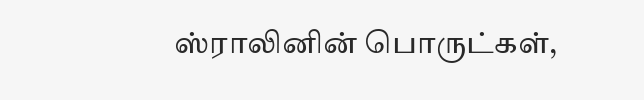ஸ்ராலினின் பொருட்கள்,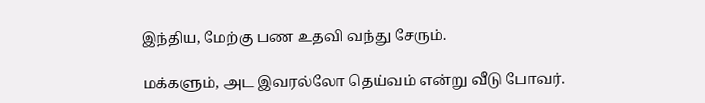இந்திய, மேற்கு பண உதவி வந்து சேரும்.

மக்களும், அட இவரல்லோ தெய்வம் என்று வீடு போவர்.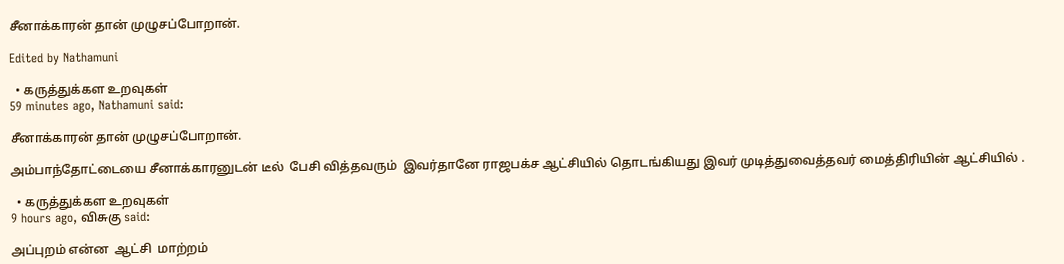சீனாக்காரன் தான் முழுசப்போறான்.

Edited by Nathamuni

  • கருத்துக்கள உறவுகள்
59 minutes ago, Nathamuni said:

சீனாக்காரன் தான் முழுசப்போறான்.

அம்பாந்தோட்டையை சீனாக்காரனுடன் டீல்  பேசி வித்தவரும்  இவர்தானே ராஜபக்ச ஆட்சியில் தொடங்கியது இவர் முடித்துவைத்தவர் மைத்திரியின் ஆட்சியில் .

  • கருத்துக்கள உறவுகள்
9 hours ago, விசுகு said:

அப்புறம் என்ன  ஆட்சி  மாற்றம்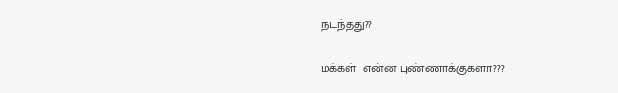நடந்தது??

மக்கள்  என்ன புண்ணாக்குகளா???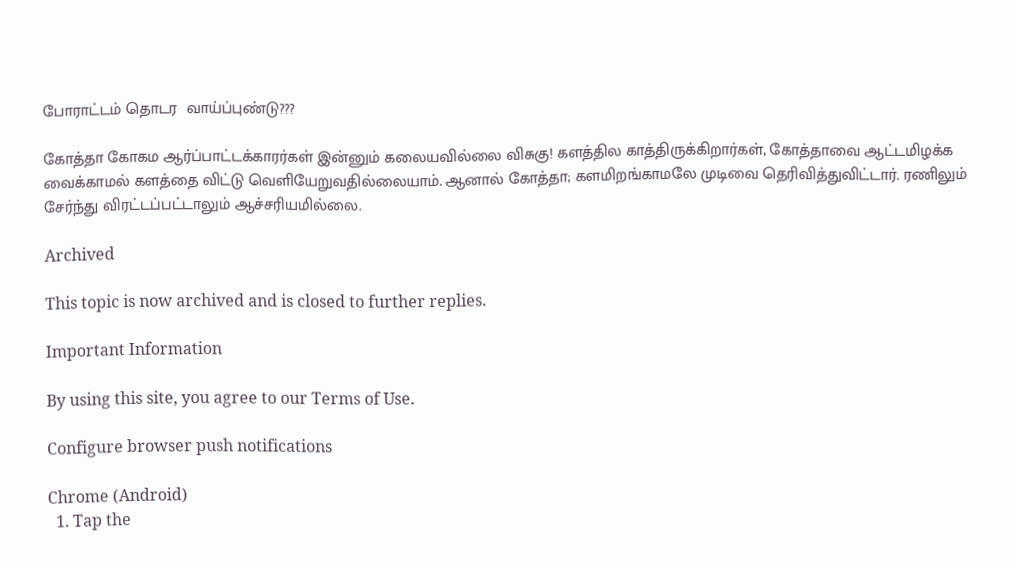போராட்டம் தொடர  வாய்ப்புண்டு???

கோத்தா கோகம ஆர்ப்பாட்டக்காரர்கள் இன்னும் கலையவில்லை விசுகு! களத்தில காத்திருக்கிறார்கள், கோத்தாவை ஆட்டமிழக்க வைக்காமல் களத்தை விட்டு வெளியேறுவதில்லையாம். ஆனால் கோத்தா; களமிறங்காமலே முடிவை தெரிவித்துவிட்டார். ரணிலும் சேர்ந்து விரட்டப்பட்டாலும் ஆச்சரியமில்லை.

Archived

This topic is now archived and is closed to further replies.

Important Information

By using this site, you agree to our Terms of Use.

Configure browser push notifications

Chrome (Android)
  1. Tap the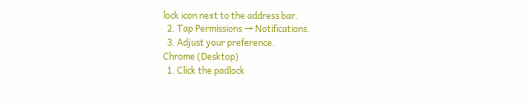lock icon next to the address bar.
  2. Tap Permissions → Notifications.
  3. Adjust your preference.
Chrome (Desktop)
  1. Click the padlock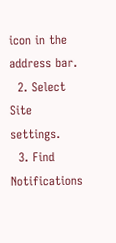icon in the address bar.
  2. Select Site settings.
  3. Find Notifications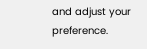and adjust your preference.